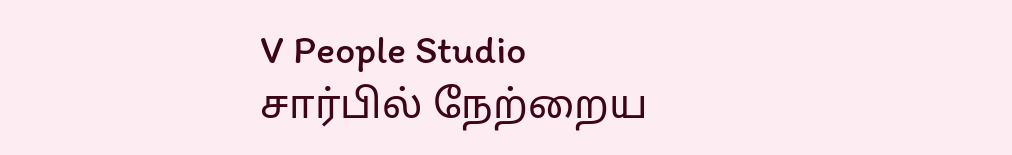V People Studio சார்பில் நேற்றைய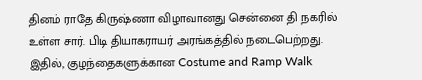தினம் ராதே கிருஷ்ணா விழாவானது சென்னை தி நகரில் உள்ள சார். பிடி தியாகராயர் அரங்கத்தில் நடைபெற்றது.
இதில், குழந்தைகளுக்கான Costume and Ramp Walk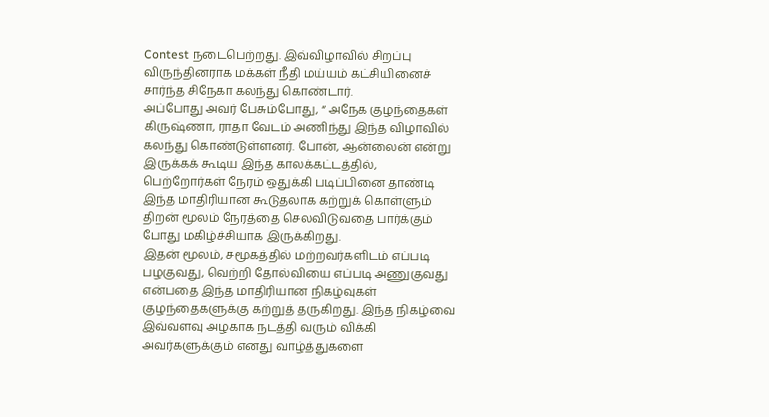Contest நடைபெற்றது. இவ்விழாவில் சிறப்பு விருந்தினராக மக்கள் நீதி மய்யம் கட்சியினைச் சார்ந்த சிநேகா கலந்து கொண்டார்.
அப்போது அவர் பேசும்போது, “ அநேக குழந்தைகள் கிருஷ்ணா, ராதா வேடம் அணிந்து இந்த விழாவில் கலந்து கொண்டுள்ளனர். போன், ஆன்லைன் என்று இருக்கக் கூடிய இந்த காலக்கட்டத்தில், பெற்றோர்கள் நேரம் ஒதுக்கி படிப்பினை தாண்டி இந்த மாதிரியான கூடுதலாக கற்றுக் கொள்ளும் திறன் மூலம் நேரத்தை செலவிடுவதை பார்க்கும் போது மகிழ்ச்சியாக இருக்கிறது.
இதன் மூலம், சமூகத்தில் மற்றவர்களிடம் எப்படி பழகுவது, வெற்றி தோல்வியை எப்படி அணுகுவது என்பதை இந்த மாதிரியான நிகழ்வுகள் குழந்தைகளுக்கு கற்றுத் தருகிறது. இந்த நிகழ்வை இவ்வளவு அழகாக நடத்தி வரும் விக்கி அவர்களுக்கும் எனது வாழ்த்துகளை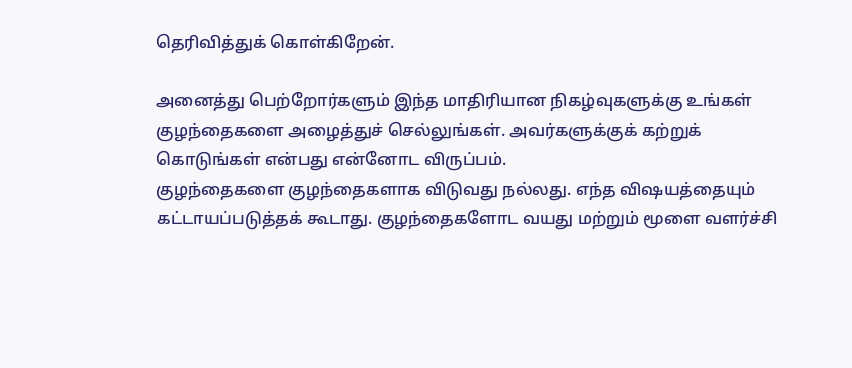தெரிவித்துக் கொள்கிறேன்.

அனைத்து பெற்றோர்களும் இந்த மாதிரியான நிகழ்வுகளுக்கு உங்கள் குழந்தைகளை அழைத்துச் செல்லுங்கள். அவர்களுக்குக் கற்றுக் கொடுங்கள் என்பது என்னோட விருப்பம்.
குழந்தைகளை குழந்தைகளாக விடுவது நல்லது. எந்த விஷயத்தையும் கட்டாயப்படுத்தக் கூடாது. குழந்தைகளோட வயது மற்றும் மூளை வளர்ச்சி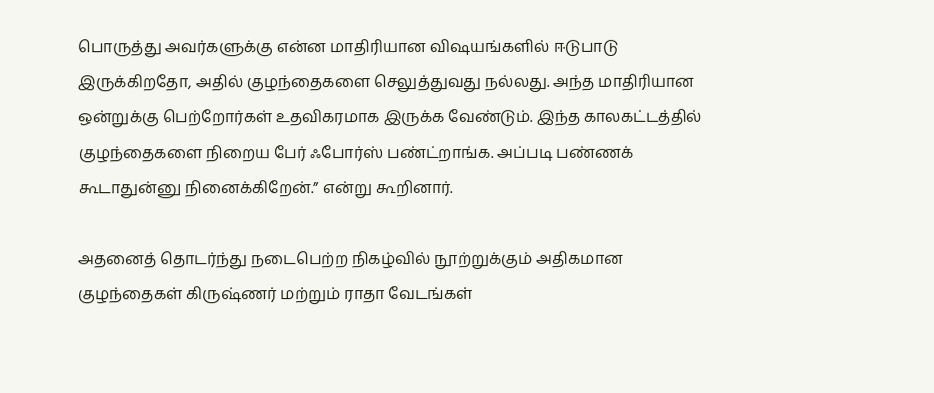பொருத்து அவர்களுக்கு என்ன மாதிரியான விஷயங்களில் ஈடுபாடு இருக்கிறதோ, அதில் குழந்தைகளை செலுத்துவது நல்லது. அந்த மாதிரியான ஒன்றுக்கு பெற்றோர்கள் உதவிகரமாக இருக்க வேண்டும். இந்த காலகட்டத்தில் குழந்தைகளை நிறைய பேர் ஃபோர்ஸ் பண்ட்றாங்க. அப்படி பண்ணக் கூடாதுன்னு நினைக்கிறேன்.” என்று கூறினார்.

அதனைத் தொடர்ந்து நடைபெற்ற நிகழ்வில் நூற்றுக்கும் அதிகமான குழந்தைகள் கிருஷ்ணர் மற்றும் ராதா வேடங்கள்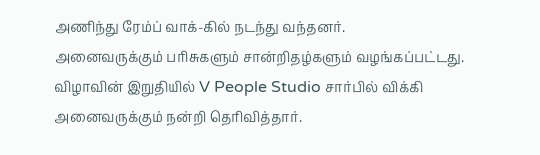அணிந்து ரேம்ப் வாக்-கில் நடந்து வந்தனர்.
அனைவருக்கும் பரிசுகளும் சான்றிதழ்களும் வழங்கப்பட்டது. விழாவின் இறுதியில் V People Studio சார்பில் விக்கி அனைவருக்கும் நன்றி தெரிவித்தார்.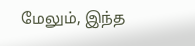மேலும், இந்த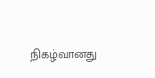நிகழ்வானது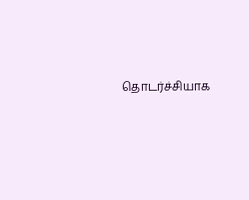தொடர்ச்சியாக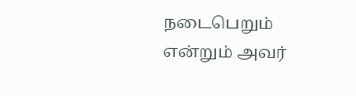நடைபெறும் என்றும் அவர்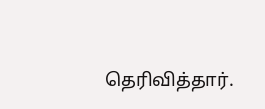தெரிவித்தார்.